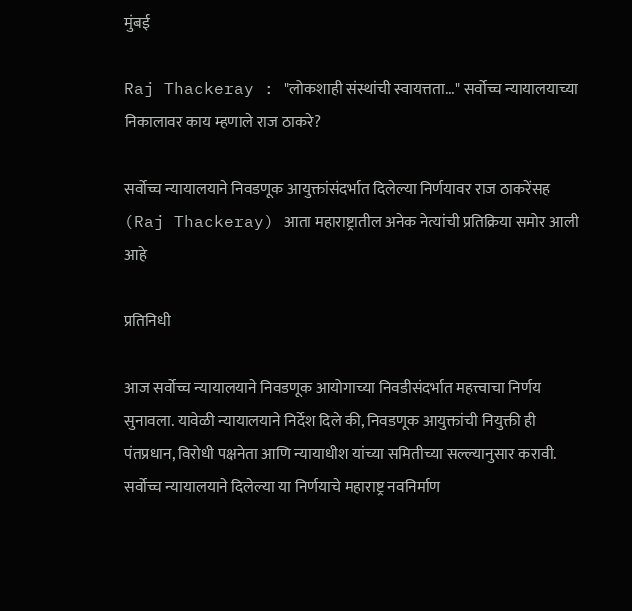मुंबई

Raj Thackeray : "लोकशाही संस्थांची स्वायत्तता..." सर्वोच्च न्यायालयाच्या निकालावर काय म्हणाले राज ठाकरे?

सर्वोच्च न्यायालयाने निवडणूक आयुक्तांसंदर्भात दिलेल्या निर्णयावर राज ठाकरेंसह (Raj Thackeray) आता महाराष्ट्रातील अनेक नेत्यांची प्रतिक्रिया समोर आली आहे

प्रतिनिधी

आज सर्वोच्च न्यायालयाने निवडणूक आयोगाच्या निवडीसंदर्भात महत्त्वाचा निर्णय सुनावला. यावेळी न्यायालयाने निर्देश दिले की, निवडणूक आयुक्तांची नियुक्ती ही पंतप्रधान, विरोधी पक्षनेता आणि न्यायाधीश यांच्या समितीच्या सल्ल्यानुसार करावी. सर्वोच्च न्यायालयाने दिलेल्या या निर्णयाचे महाराष्ट्र नवनिर्माण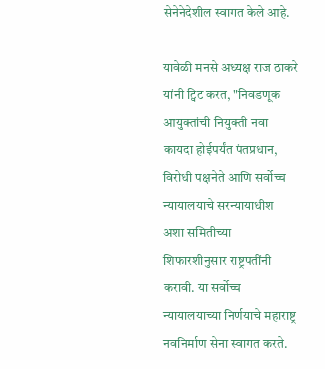सेनेनेदेशील स्वागत केले आहे.

यावेळी मनसे अध्यक्ष राज ठाकरे यांनी ट्विट करत, "निवडणूक आयुक्तांची नियुक्ती नवा कायदा होईपर्यंत पंतप्रधान, विरोधी पक्षनेते आणि सर्वोच्च न्यायालयाचे सरन्यायाधीश अशा समितीच्या शिफारशीनुसार राष्ट्रपतींनी करावी. या सर्वोच्च न्यायालयाच्या निर्णयाचे महाराष्ट्र नवनिर्माण सेना स्वागत करते.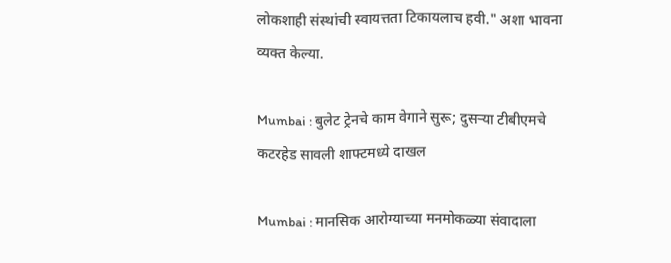लोकशाही संस्थांची स्वायत्तता टिकायलाच हवी." अशा भावना व्यक्त केल्या.

Mumbai : बुलेट ट्रेनचे काम वेगाने सुरू; दुसऱ्या टीबीएमचे कटरहेड सावली शाफ्टमध्ये दाखल

Mumbai : मानसिक आरोग्याच्या मनमोकळ्या संवादाला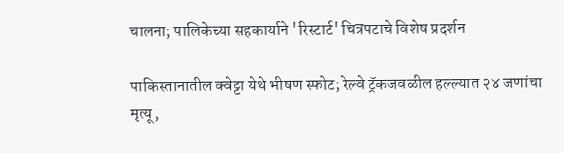चालना; पालिकेच्या सहकार्याने 'रिस्टार्ट' चित्रपटाचे विशेष प्रदर्शन

पाकिस्तानातील क्वेट्टा येथे भीषण स्फोट; रेल्वे ट्रॅकजवळील हल्ल्यात २४ जणांचा मृत्यू,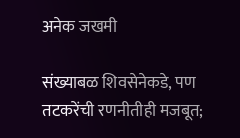अनेक जखमी

संख्याबळ शिवसेनेकडे, पण तटकरेंची रणनीतीही मजबूत;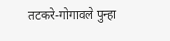तटकरे-गोगावले पुन्हा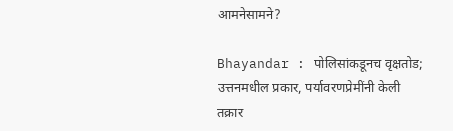आमनेसामने?

Bhayandar : पोलिसांकडूनच वृक्षतोड; उत्तनमधील प्रकार, पर्यावरणप्रेमींनी केली तक्रार